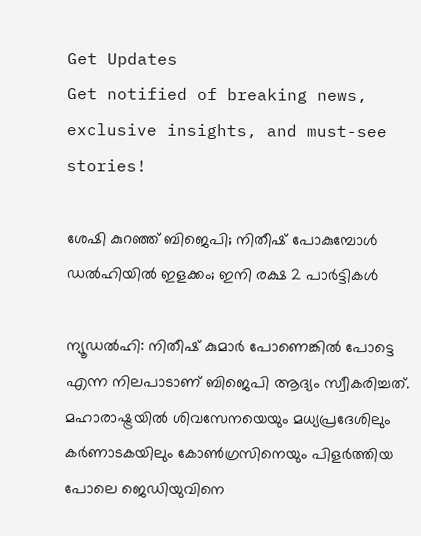Get Updates
Get notified of breaking news, exclusive insights, and must-see stories!

ശേഷി കുറഞ്ഞ് ബിജെപി; നിതീഷ് പോകുമ്പോള്‍ ഡല്‍ഹിയില്‍ ഇളക്കം; ഇനി രക്ഷ 2 പാര്‍ട്ടികള്‍

ന്യൂഡല്‍ഹി: നിതീഷ് കുമാര്‍ പോണെങ്കില്‍ പോട്ടെ എന്ന നിലപാടാണ് ബിജെപി ആദ്യം സ്വീകരിച്ചത്. മഹാരാഷ്ട്രയില്‍ ശിവസേനയെയും മധ്യപ്രദേശിലും കര്‍ണാടകയിലും കോണ്‍ഗ്രസിനെയും പിളര്‍ത്തിയ പോലെ ജെഡിയുവിനെ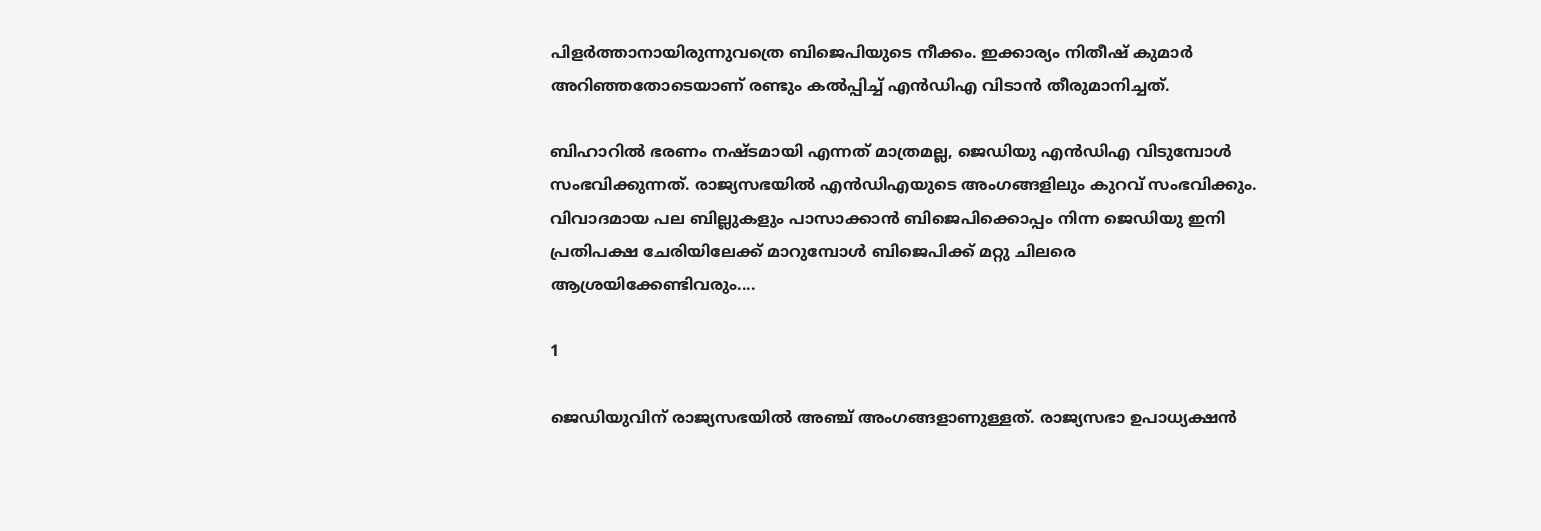പിളര്‍ത്താനായിരുന്നുവത്രെ ബിജെപിയുടെ നീക്കം. ഇക്കാര്യം നിതീഷ് കുമാര്‍ അറിഞ്ഞതോടെയാണ് രണ്ടും കല്‍പ്പിച്ച് എന്‍ഡിഎ വിടാന്‍ തീരുമാനിച്ചത്.

ബിഹാറില്‍ ഭരണം നഷ്ടമായി എന്നത് മാത്രമല്ല, ജെഡിയു എന്‍ഡിഎ വിടുമ്പോള്‍ സംഭവിക്കുന്നത്. രാജ്യസഭയില്‍ എന്‍ഡിഎയുടെ അംഗങ്ങളിലും കുറവ് സംഭവിക്കും. വിവാദമായ പല ബില്ലുകളും പാസാക്കാന്‍ ബിജെപിക്കൊപ്പം നിന്ന ജെഡിയു ഇനി പ്രതിപക്ഷ ചേരിയിലേക്ക് മാറുമ്പോള്‍ ബിജെപിക്ക് മറ്റു ചിലരെ ആശ്രയിക്കേണ്ടിവരും....

1

ജെഡിയുവിന് രാജ്യസഭയില്‍ അഞ്ച് അംഗങ്ങളാണുള്ളത്. രാജ്യസഭാ ഉപാധ്യക്ഷന്‍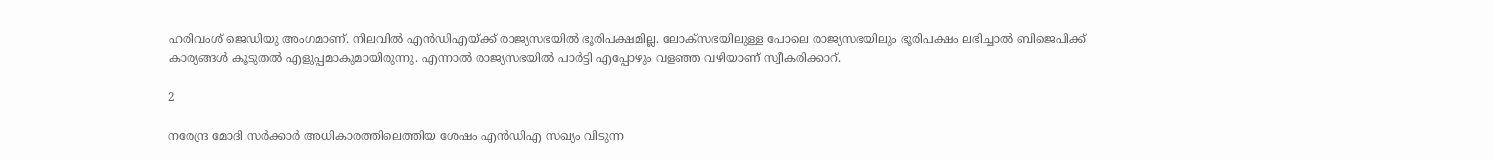ഹരിവംശ് ജെഡിയു അംഗമാണ്. നിലവില്‍ എന്‍ഡിഎയ്ക്ക് രാജ്യസഭയില്‍ ഭൂരിപക്ഷമില്ല. ലോക്‌സഭയിലുള്ള പോലെ രാജ്യസഭയിലും ഭൂരിപക്ഷം ലഭിച്ചാല്‍ ബിജെപിക്ക് കാര്യങ്ങള്‍ കൂടുതല്‍ എളുപ്പമാകുമായിരുന്നു. എന്നാല്‍ രാജ്യസഭയില്‍ പാര്‍ട്ടി എപ്പോഴും വളഞ്ഞ വഴിയാണ് സ്വീകരിക്കാറ്.

2

നരേന്ദ്ര മോദി സര്‍ക്കാര്‍ അധികാരത്തിലെത്തിയ ശേഷം എന്‍ഡിഎ സഖ്യം വിടുന്ന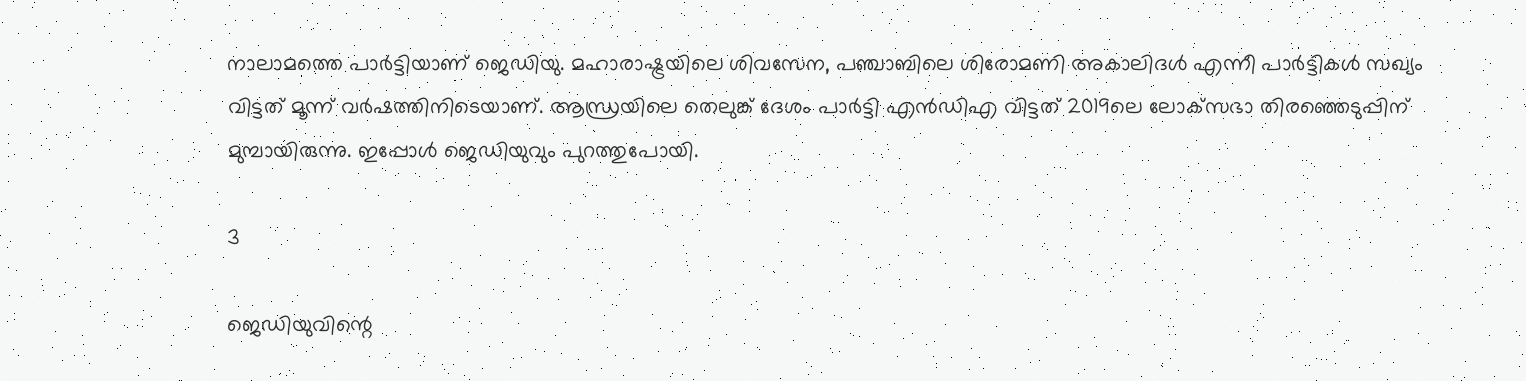നാലാമത്തെ പാര്‍ട്ടിയാണ് ജെഡിയു. മഹാരാഷ്ട്രയിലെ ശിവസേന, പഞ്ചാബിലെ ശിരോമണി അകാലിദള്‍ എന്നീ പാര്‍ട്ടികള്‍ സഖ്യം വിട്ടത് മൂന്ന് വര്‍ഷത്തിനിടെയാണ്. ആന്ധ്രയിലെ തെലുങ്ക് ദേശം പാര്‍ട്ടി എന്‍ഡിഎ വിട്ടത് 2019ലെ ലോക്‌സഭാ തിരഞ്ഞെടുപ്പിന് മുമ്പായിരുന്നു. ഇപ്പോള്‍ ജെഡിയുവും പുറത്തുപോയി.

3

ജെഡിയുവിന്റെ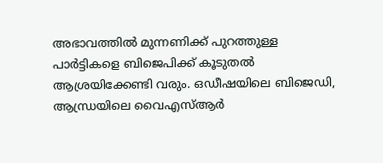അഭാവത്തില്‍ മുന്നണിക്ക് പുറത്തുള്ള പാര്‍ട്ടികളെ ബിജെപിക്ക് കൂടുതല്‍ ആശ്രയിക്കേണ്ടി വരും. ഒഡീഷയിലെ ബിജെഡി, ആന്ധ്രയിലെ വൈഎസ്ആര്‍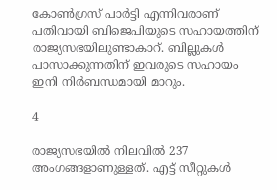കോണ്‍ഗ്രസ് പാര്‍ട്ടി എന്നിവരാണ് പതിവായി ബിജെപിയുടെ സഹായത്തിന് രാജ്യസഭയിലുണ്ടാകാറ്. ബില്ലുകള്‍ പാസാക്കുന്നതിന് ഇവരുടെ സഹായം ഇനി നിര്‍ബന്ധമായി മാറും.

4

രാജ്യസഭയില്‍ നിലവില്‍ 237 അംഗങ്ങളാണുള്ളത്. എട്ട് സീറ്റുകള്‍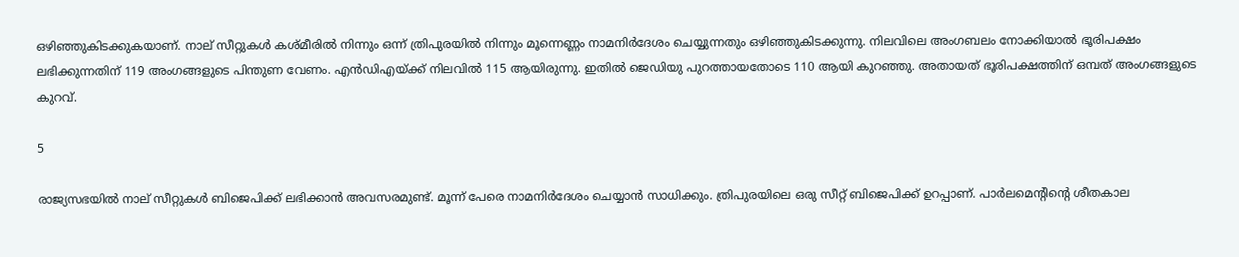ഒഴിഞ്ഞുകിടക്കുകയാണ്. നാല് സീറ്റുകള്‍ കശ്മീരില്‍ നിന്നും ഒന്ന് ത്രിപുരയില്‍ നിന്നും മൂന്നെണ്ണം നാമനിര്‍ദേശം ചെയ്യുന്നതും ഒഴിഞ്ഞുകിടക്കുന്നു. നിലവിലെ അംഗബലം നോക്കിയാല്‍ ഭൂരിപക്ഷം ലഭിക്കുന്നതിന് 119 അംഗങ്ങളുടെ പിന്തുണ വേണം. എന്‍ഡിഎയ്ക്ക് നിലവില്‍ 115 ആയിരുന്നു. ഇതില്‍ ജെഡിയു പുറത്തായതോടെ 110 ആയി കുറഞ്ഞു. അതായത് ഭൂരിപക്ഷത്തിന് ഒമ്പത് അംഗങ്ങളുടെ കുറവ്.

5

രാജ്യസഭയില്‍ നാല് സീറ്റുകള്‍ ബിജെപിക്ക് ലഭിക്കാന്‍ അവസരമുണ്ട്. മൂന്ന് പേരെ നാമനിര്‍ദേശം ചെയ്യാന്‍ സാധിക്കും. ത്രിപുരയിലെ ഒരു സീറ്റ് ബിജെപിക്ക് ഉറപ്പാണ്. പാര്‍ലമെന്റിന്റെ ശീതകാല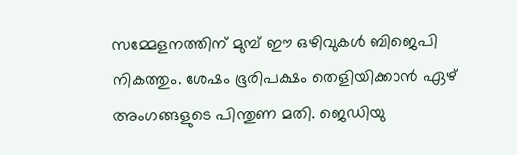സമ്മേളനത്തിന് മുമ്പ് ഈ ഒഴിവുകള്‍ ബിജെപി നികത്തും. ശേഷം ഭൂരിപക്ഷം തെളിയിക്കാന്‍ ഏഴ് അംഗങ്ങളുടെ പിന്തുണ മതി. ജെഡിയു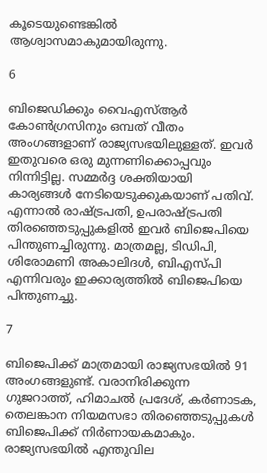കൂടെയുണ്ടെങ്കില്‍ ആശ്വാസമാകുമായിരുന്നു.

6

ബിജെഡിക്കും വൈഎസ്ആര്‍ കോണ്‍ഗ്രസിനും ഒമ്പത് വീതം അംഗങ്ങളാണ് രാജ്യസഭയിലുള്ളത്. ഇവര്‍ ഇതുവരെ ഒരു മുന്നണിക്കൊപ്പവും നിന്നിട്ടില്ല. സമ്മര്‍ദ്ദ ശക്തിയായി കാര്യങ്ങള്‍ നേടിയെടുക്കുകയാണ് പതിവ്. എന്നാല്‍ രാഷ്ട്രപതി, ഉപരാഷ്ട്രപതി തിരഞ്ഞെടുപ്പുകളില്‍ ഇവര്‍ ബിജെപിയെ പിന്തുണച്ചിരുന്നു. മാത്രമല്ല, ടിഡിപി, ശിരോമണി അകാലിദള്‍, ബിഎസ്പി എന്നിവരും ഇക്കാര്യത്തില്‍ ബിജെപിയെ പിന്തുണച്ചു.

7

ബിജെപിക്ക് മാത്രമായി രാജ്യസഭയില്‍ 91 അംഗങ്ങളുണ്ട്. വരാനിരിക്കുന്ന ഗുജറാത്ത്, ഹിമാചല്‍ പ്രദേശ്, കര്‍ണാടക, തെലങ്കാന നിയമസഭാ തിരഞ്ഞെടുപ്പുകള്‍ ബിജെപിക്ക് നിര്‍ണായകമാകും. രാജ്യസഭയില്‍ എന്തുവില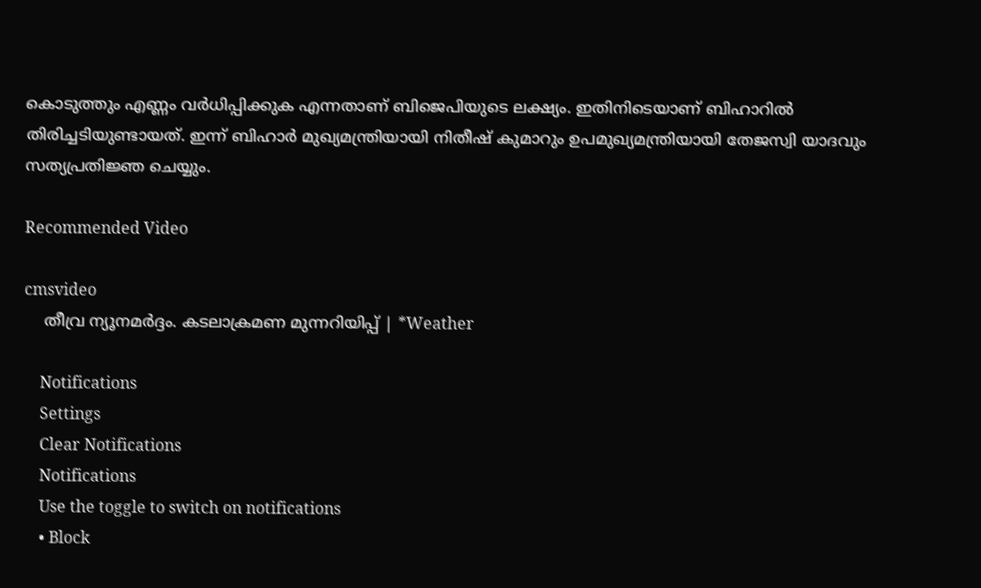കൊടുത്തും എണ്ണം വര്‍ധിപ്പിക്കുക എന്നതാണ് ബിജെപിയുടെ ലക്ഷ്യം. ഇതിനിടെയാണ് ബിഹാറില്‍ തിരിച്ചടിയുണ്ടായത്. ഇന്ന് ബിഹാര്‍ മുഖ്യമന്ത്രിയായി നിതീഷ് കുമാറും ഉപമുഖ്യമന്ത്രിയായി തേജസ്വി യാദവും സത്യപ്രതിജ്ഞ ചെയ്യും.

Recommended Video

cmsvideo
    തീവ്ര ന്യൂനമര്‍ദ്ദം. കടലാക്രമണ മുന്നറിയിപ്പ് | *Weather

    Notifications
    Settings
    Clear Notifications
    Notifications
    Use the toggle to switch on notifications
    • Block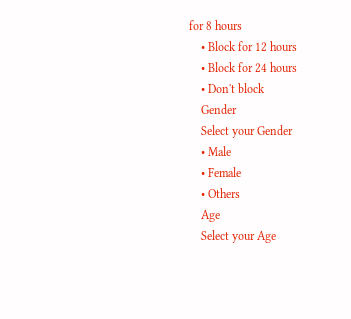for 8 hours
    • Block for 12 hours
    • Block for 24 hours
    • Don't block
    Gender
    Select your Gender
    • Male
    • Female
    • Others
    Age
    Select your Age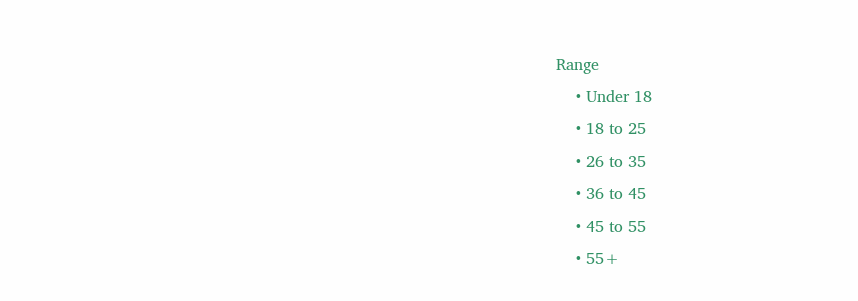Range
    • Under 18
    • 18 to 25
    • 26 to 35
    • 36 to 45
    • 45 to 55
    • 55+